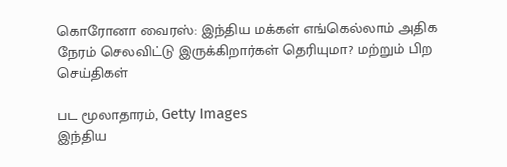கொரோனா வைரஸ்: இந்திய மக்கள் எங்கெல்லாம் அதிக நேரம் செலவிட்டு இருக்கிறார்கள் தெரியுமா? மற்றும் பிற செய்திகள்

பட மூலாதாரம், Getty Images
இந்திய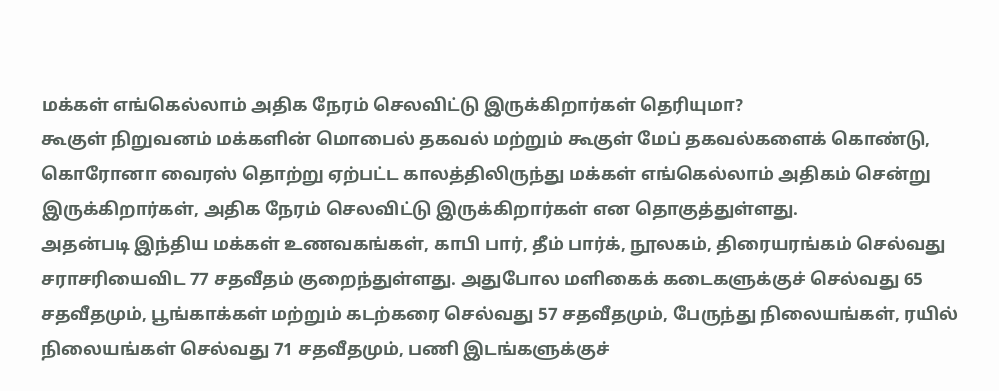மக்கள் எங்கெல்லாம் அதிக நேரம் செலவிட்டு இருக்கிறார்கள் தெரியுமா?
கூகுள் நிறுவனம் மக்களின் மொபைல் தகவல் மற்றும் கூகுள் மேப் தகவல்களைக் கொண்டு, கொரோனா வைரஸ் தொற்று ஏற்பட்ட காலத்திலிருந்து மக்கள் எங்கெல்லாம் அதிகம் சென்று இருக்கிறார்கள், அதிக நேரம் செலவிட்டு இருக்கிறார்கள் என தொகுத்துள்ளது.
அதன்படி இந்திய மக்கள் உணவகங்கள், காபி பார், தீம் பார்க், நூலகம், திரையரங்கம் செல்வது சராசரியைவிட 77 சதவீதம் குறைந்துள்ளது. அதுபோல மளிகைக் கடைகளுக்குச் செல்வது 65 சதவீதமும், பூங்காக்கள் மற்றும் கடற்கரை செல்வது 57 சதவீதமும், பேருந்து நிலையங்கள், ரயில் நிலையங்கள் செல்வது 71 சதவீதமும், பணி இடங்களுக்குச்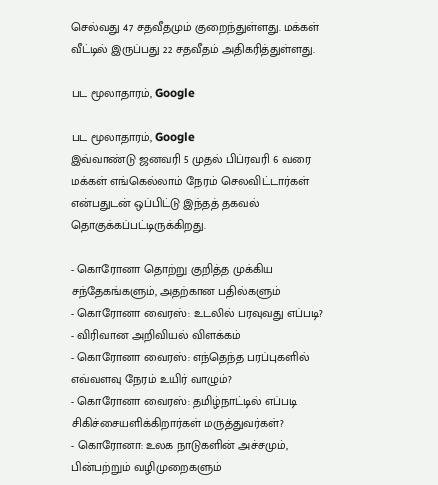செல்வது 47 சதவீதமும் குறைந்துள்ளது. மக்கள் வீட்டில் இருப்பது 22 சதவீதம் அதிகரித்துள்ளது.

பட மூலாதாரம், Google

பட மூலாதாரம், Google
இவ்வாண்டு ஜனவரி 5 முதல் பிப்ரவரி 6 வரை மக்கள் எங்கெல்லாம் நேரம் செலவிட்டார்கள் என்பதுடன் ஒப்பிட்டு இந்தத் தகவல் தொகுக்கப்பட்டிருக்கிறது.

- கொரோனா தொற்று குறித்த முக்கிய சந்தேகங்களும், அதற்கான பதில்களும்
- கொரோனா வைரஸ்: உடலில் பரவுவது எப்படி? - விரிவான அறிவியல் விளக்கம்
- கொரோனா வைரஸ்: எந்தெந்த பரப்புகளில் எவ்வளவு நேரம் உயிர் வாழும்?
- கொரோனா வைரஸ்: தமிழ்நாட்டில் எப்படி சிகிச்சையளிக்கிறார்கள் மருத்துவர்கள்?
- கொரோனா: உலக நாடுகளின் அச்சமும், பின்பற்றும் வழிமுறைகளும்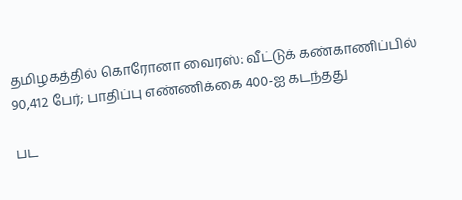தமிழகத்தில் கொரோனா வைரஸ்: வீட்டுக் கண்காணிப்பில் 90,412 பேர்; பாதிப்பு எண்ணிக்கை 400-ஐ கடந்தது

பட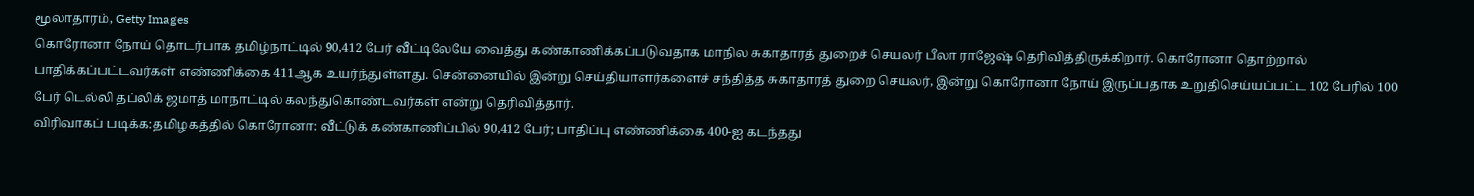மூலாதாரம், Getty Images
கொரோனா நோய் தொடர்பாக தமிழ்நாட்டில் 90,412 பேர் வீட்டிலேயே வைத்து கண்காணிக்கப்படுவதாக மாநில சுகாதாரத் துறைச் செயலர் பீலா ராஜேஷ் தெரிவித்திருக்கிறார். கொரோனா தொற்றால் பாதிக்கப்பட்டவர்கள் எண்ணிக்கை 411ஆக உயர்ந்துள்ளது. சென்னையில் இன்று செய்தியாளர்களைச் சந்தித்த சுகாதாரத் துறை செயலர், இன்று கொரோனா நோய் இருப்பதாக உறுதிசெய்யப்பட்ட 102 பேரில் 100 பேர் டெல்லி தப்லிக் ஜமாத் மாநாட்டில் கலந்துகொண்டவர்கள் என்று தெரிவித்தார்.
விரிவாகப் படிக்க:தமிழகத்தில் கொரோனா: வீட்டுக் கண்காணிப்பில் 90,412 பேர்; பாதிப்பு எண்ணிக்கை 400-ஐ கடந்தது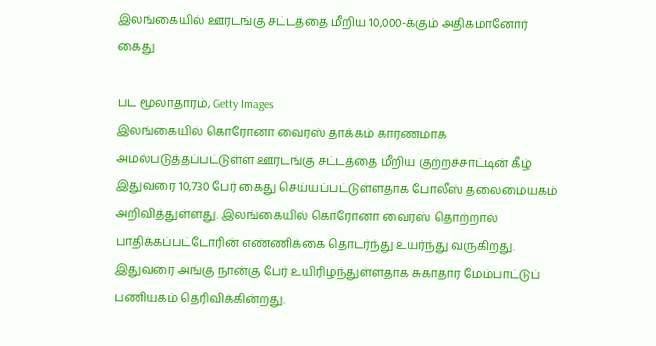இலங்கையில் ஊரடங்கு சட்டத்தை மீறிய 10,000-க்கும் அதிகமானோர் கைது

பட மூலாதாரம், Getty Images
இலங்கையில் கொரோனா வைரஸ் தாக்கம் காரணமாக அமல்படுத்தப்பட்டுள்ள ஊரடங்கு சட்டத்தை மீறிய குற்றச்சாட்டின் கீழ் இதுவரை 10,730 பேர் கைது செய்யப்பட்டுள்ளதாக போலீஸ் தலைமையகம் அறிவித்துள்ளது. இலங்கையில் கொரோனா வைரஸ் தொற்றால் பாதிக்கப்பட்டோரின் எண்ணிக்கை தொடர்ந்து உயர்ந்து வருகிறது. இதுவரை அங்கு நான்கு பேர் உயிரிழந்துள்ளதாக சுகாதார மேம்பாட்டுப் பணியகம் தெரிவிக்கின்றது.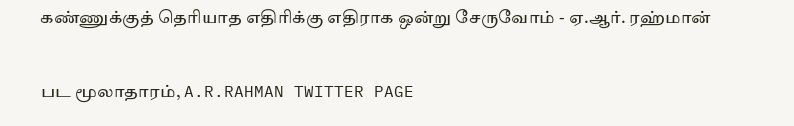கண்ணுக்குத் தெரியாத எதிரிக்கு எதிராக ஒன்று சேருவோம் - ஏ.ஆர். ரஹ்மான்

பட மூலாதாரம், A.R.RAHMAN TWITTER PAGE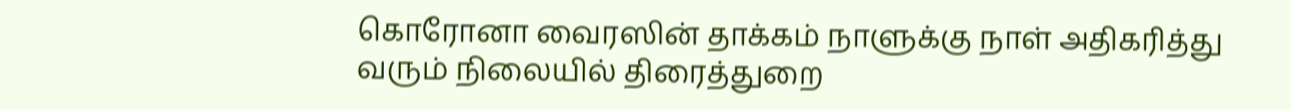கொரோனா வைரஸின் தாக்கம் நாளுக்கு நாள் அதிகரித்து வரும் நிலையில் திரைத்துறை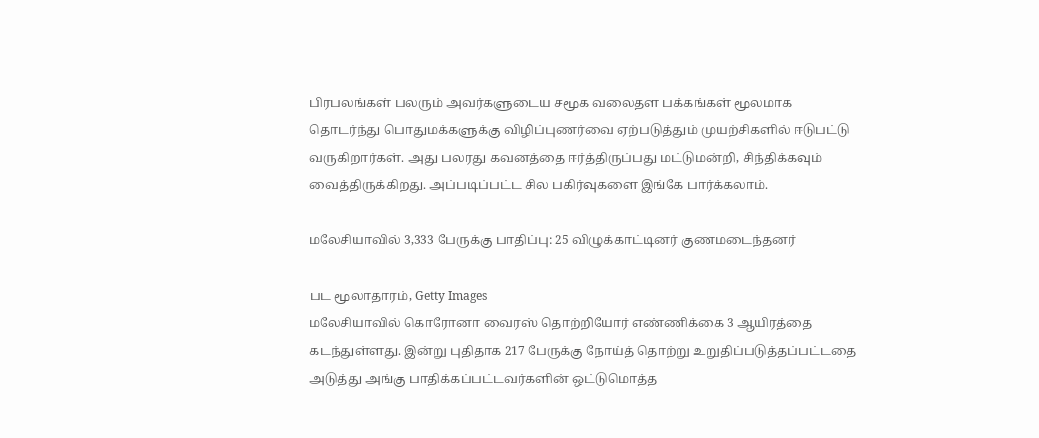பிரபலங்கள் பலரும் அவர்களுடைய சமூக வலைதள பக்கங்கள் மூலமாக தொடர்ந்து பொதுமக்களுக்கு விழிப்புணர்வை ஏற்படுத்தும் முயற்சிகளில் ஈடுபட்டு வருகிறார்கள். அது பலரது கவனத்தை ஈர்த்திருப்பது மட்டுமன்றி, சிந்திக்கவும் வைத்திருக்கிறது. அப்படிப்பட்ட சில பகிர்வுகளை இங்கே பார்க்கலாம்.

மலேசியாவில் 3,333 பேருக்கு பாதிப்பு: 25 விழுக்காட்டினர் குணமடைந்தனர்

பட மூலாதாரம், Getty Images
மலேசியாவில் கொரோனா வைரஸ் தொற்றியோர் எண்ணிக்கை 3 ஆயிரத்தை கடந்துள்ளது. இன்று புதிதாக 217 பேருக்கு நோய்த் தொற்று உறுதிப்படுத்தப்பட்டதை அடுத்து அங்கு பாதிக்கப்பட்டவர்களின் ஒட்டுமொத்த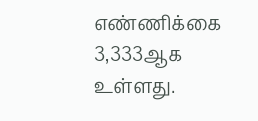எண்ணிக்கை 3,333ஆக உள்ளது.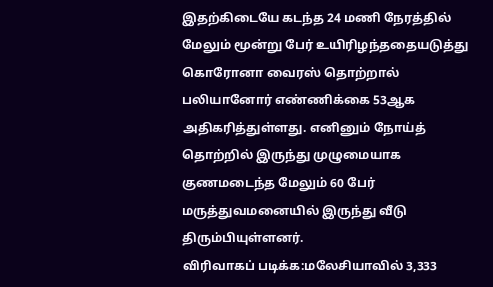இதற்கிடையே கடந்த 24 மணி நேரத்தில் மேலும் மூன்று பேர் உயிரிழந்ததையடுத்து கொரோனா வைரஸ் தொற்றால் பலியானோர் எண்ணிக்கை 53ஆக அதிகரித்துள்ளது. எனினும் நோய்த் தொற்றில் இருந்து முழுமையாக குணமடைந்த மேலும் 60 பேர் மருத்துவமனையில் இருந்து வீடு திரும்பியுள்ளனர்.
விரிவாகப் படிக்க:மலேசியாவில் 3,333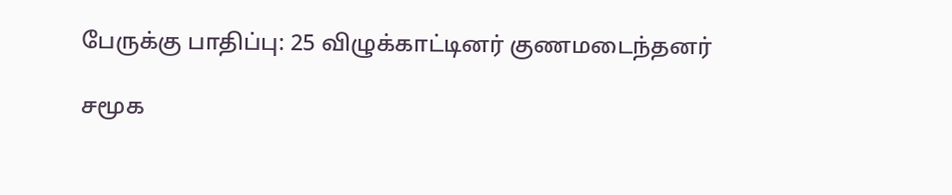பேருக்கு பாதிப்பு: 25 விழுக்காட்டினர் குணமடைந்தனர்

சமூக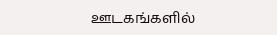ஊடகங்களில்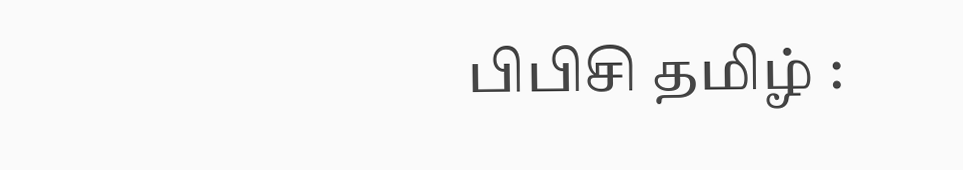பிபிசி தமிழ் :